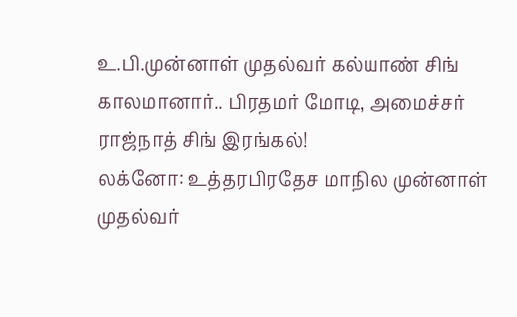உ.பி.முன்னாள் முதல்வர் கல்யாண் சிங் காலமானார்.. பிரதமர் மோடி, அமைச்சர் ராஜ்நாத் சிங் இரங்கல்!
லக்னோ: உத்தரபிரதேச மாநில முன்னாள் முதல்வர்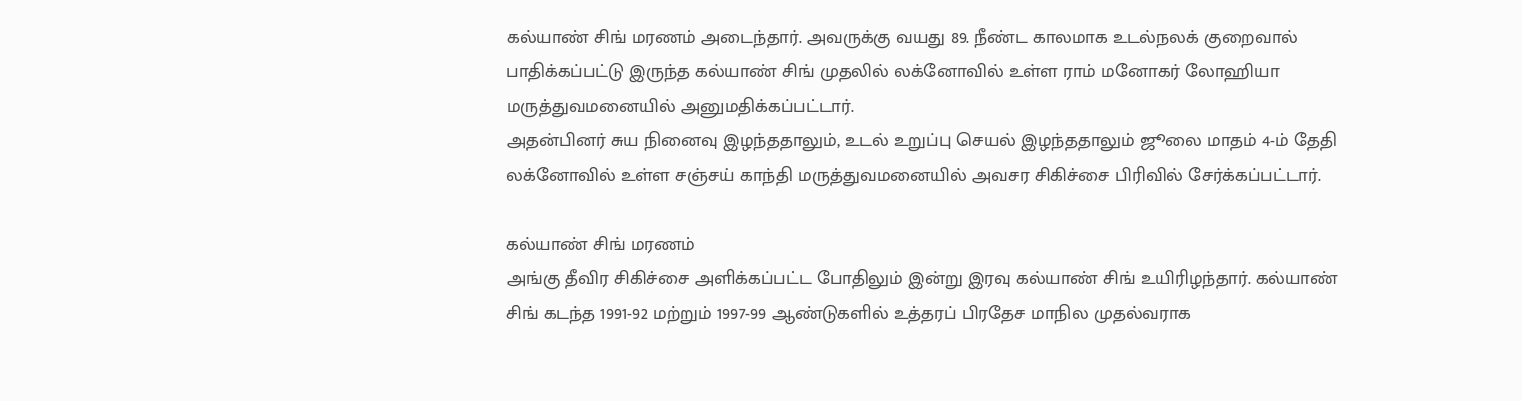கல்யாண் சிங் மரணம் அடைந்தார். அவருக்கு வயது 89. நீண்ட காலமாக உடல்நலக் குறைவால் பாதிக்கப்பட்டு இருந்த கல்யாண் சிங் முதலில் லக்னோவில் உள்ள ராம் மனோகர் லோஹியா மருத்துவமனையில் அனுமதிக்கப்பட்டார்.
அதன்பினர் சுய நினைவு இழந்ததாலும், உடல் உறுப்பு செயல் இழந்ததாலும் ஜூலை மாதம் 4-ம் தேதி லக்னோவில் உள்ள சஞ்சய் காந்தி மருத்துவமனையில் அவசர சிகிச்சை பிரிவில் சேர்க்கப்பட்டார்.

கல்யாண் சிங் மரணம்
அங்கு தீவிர சிகிச்சை அளிக்கப்பட்ட போதிலும் இன்று இரவு கல்யாண் சிங் உயிரிழந்தார். கல்யாண் சிங் கடந்த 1991-92 மற்றும் 1997-99 ஆண்டுகளில் உத்தரப் பிரதேச மாநில முதல்வராக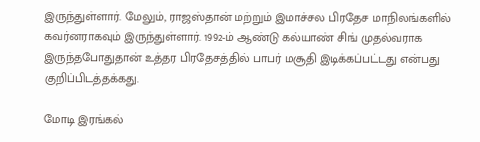இருந்துள்ளார். மேலும், ராஜஸ்தான் மற்றும் இமாச்சல பிரதேச மாநிலங்களில் கவர்னராகவும் இருந்துள்ளார். 1992-ம் ஆண்டு கல்யாண் சிங் முதல்வராக இருந்தபோதுதான் உத்தர பிரதேசத்தில் பாபர் மசூதி இடிக்கப்பட்டது என்பது குறிப்பிடத்தக்கது.

மோடி இரங்கல்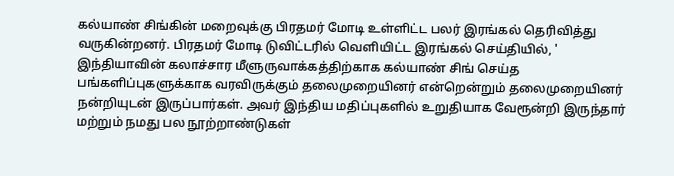கல்யாண் சிங்கின் மறைவுக்கு பிரதமர் மோடி உள்ளிட்ட பலர் இரங்கல் தெரிவித்து வருகின்றனர். பிரதமர் மோடி டுவிட்டரில் வெளியிட்ட இரங்கல் செய்தியில், ' இந்தியாவின் கலாச்சார மீளுருவாக்கத்திற்காக கல்யாண் சிங் செய்த பங்களிப்புகளுக்காக வரவிருக்கும் தலைமுறையினர் என்றென்றும் தலைமுறையினர் நன்றியுடன் இருப்பார்கள். அவர் இந்திய மதிப்புகளில் உறுதியாக வேரூன்றி இருந்தார் மற்றும் நமது பல நூற்றாண்டுகள்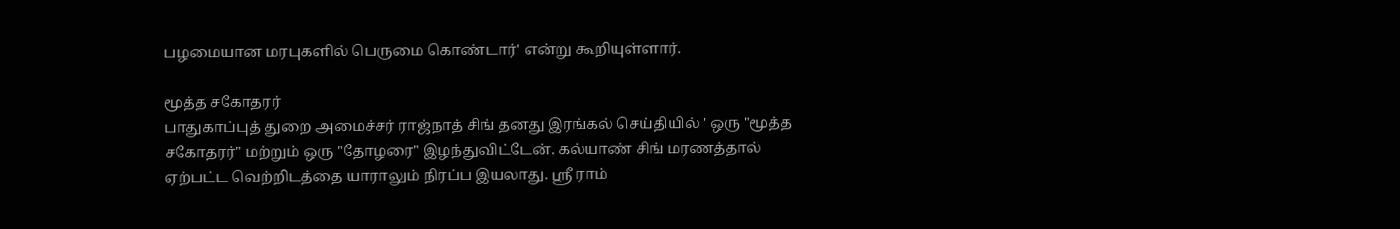பழமையான மரபுகளில் பெருமை கொண்டார்' என்று கூறியுள்ளார்.

மூத்த சகோதரர்
பாதுகாப்புத் துறை அமைச்சர் ராஜ்நாத் சிங் தனது இரங்கல் செய்தியில் ' ஒரு "மூத்த சகோதரர்" மற்றும் ஒரு "தோழரை" இழந்துவிட்டேன். கல்யாண் சிங் மரணத்தால் ஏற்பட்ட வெற்றிடத்தை யாராலும் நிரப்ப இயலாது. ஸ்ரீ ராம்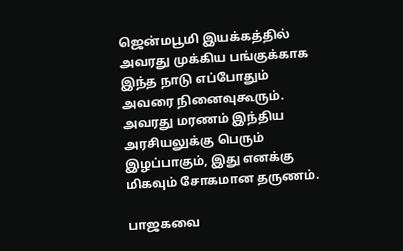ஜென்மபூமி இயக்கத்தில் அவரது முக்கிய பங்குக்காக இந்த நாடு எப்போதும் அவரை நினைவுகூரும். அவரது மரணம் இந்திய அரசியலுக்கு பெரும் இழப்பாகும், இது எனக்கு மிகவும் சோகமான தருணம்.

பாஜகவை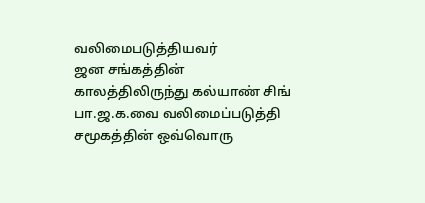வலிமைபடுத்தியவர்
ஜன சங்கத்தின் காலத்திலிருந்து கல்யாண் சிங் பா.ஜ.க.வை வலிமைப்படுத்தி சமூகத்தின் ஒவ்வொரு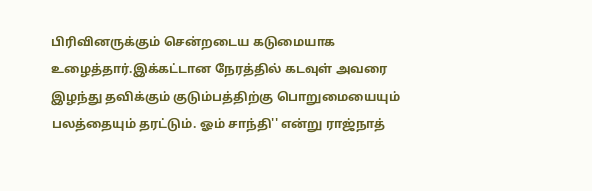பிரிவினருக்கும் சென்றடைய கடுமையாக உழைத்தார்.இக்கட்டான நேரத்தில் கடவுள் அவரை இழந்து தவிக்கும் குடும்பத்திற்கு பொறுமையையும் பலத்தையும் தரட்டும். ஓம் சாந்தி'' என்று ராஜ்நாத்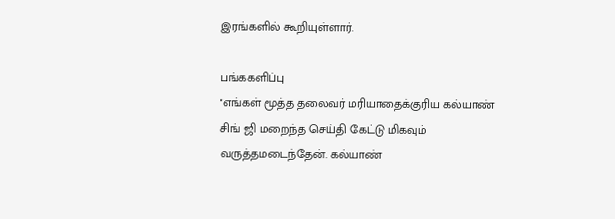இரங்களில் கூறியுள்ளார்.

பங்ககளிப்பு
''எங்கள் மூத்த தலைவர் மரியாதைக்குரிய கல்யாண் சிங் ஜி மறைந்த செய்தி கேட்டு மிகவும் வருத்தமடைந்தேன். கல்யாண்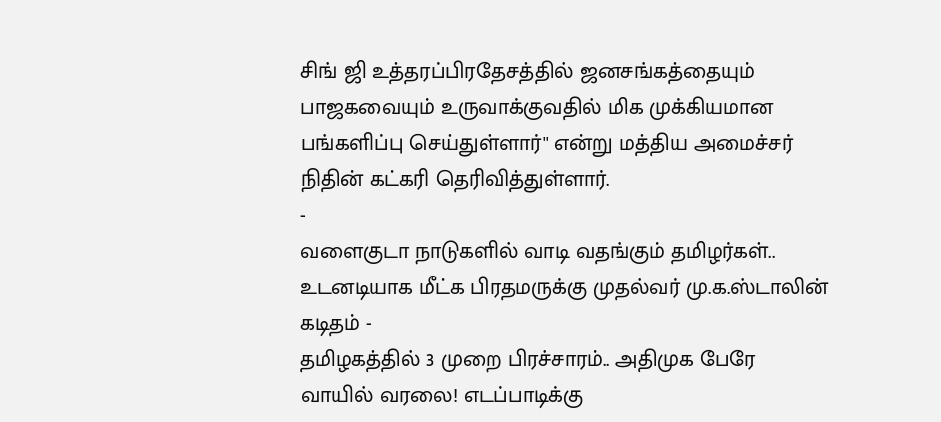சிங் ஜி உத்தரப்பிரதேசத்தில் ஜனசங்கத்தையும் பாஜகவையும் உருவாக்குவதில் மிக முக்கியமான பங்களிப்பு செய்துள்ளார்'' என்று மத்திய அமைச்சர் நிதின் கட்கரி தெரிவித்துள்ளார்.
-
வளைகுடா நாடுகளில் வாடி வதங்கும் தமிழர்கள்.. உடனடியாக மீட்க பிரதமருக்கு முதல்வர் மு.க.ஸ்டாலின் கடிதம் -
தமிழகத்தில் 3 முறை பிரச்சாரம்.. அதிமுக பேரே வாயில் வரலை! எடப்பாடிக்கு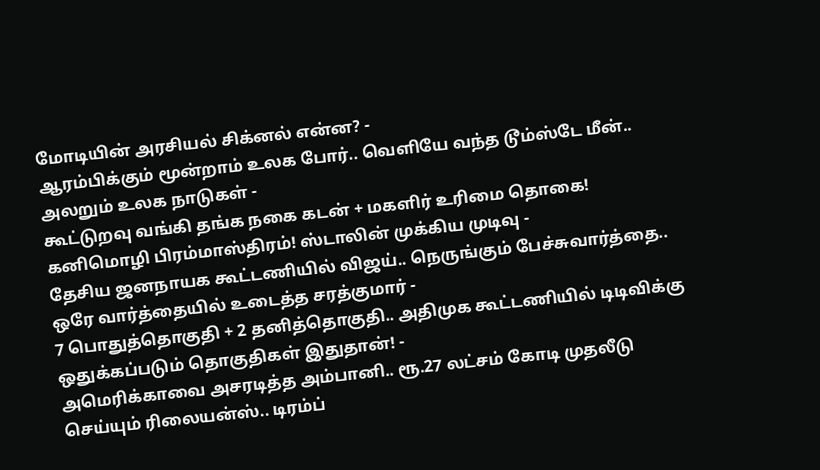மோடியின் அரசியல் சிக்னல் என்ன? -
ஆரம்பிக்கும் மூன்றாம் உலக போர்.. வெளியே வந்த டூம்ஸ்டே மீன்.. அலறும் உலக நாடுகள் -
கூட்டுறவு வங்கி தங்க நகை கடன் + மகளிர் உரிமை தொகை! கனிமொழி பிரம்மாஸ்திரம்! ஸ்டாலின் முக்கிய முடிவு -
தேசிய ஜனநாயக கூட்டணியில் விஜய்.. நெருங்கும் பேச்சுவார்த்தை.. ஒரே வார்த்தையில் உடைத்த சரத்குமார் -
7 பொதுத்தொகுதி + 2 தனித்தொகுதி.. அதிமுக கூட்டணியில் டிடிவிக்கு ஒதுக்கப்படும் தொகுதிகள் இதுதான்! -
அமெரிக்காவை அசரடித்த அம்பானி.. ரூ.27 லட்சம் கோடி முதலீடு செய்யும் ரிலையன்ஸ்.. டிரம்ப்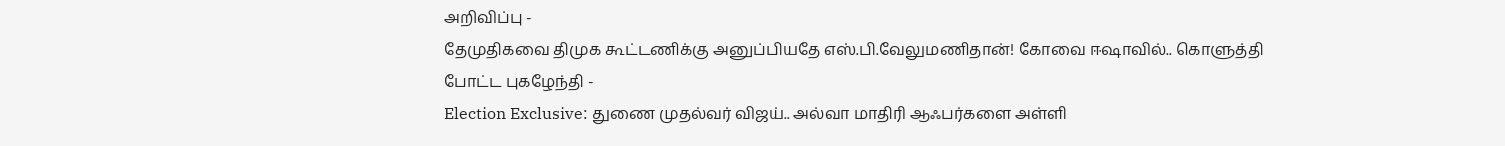அறிவிப்பு -
தேமுதிகவை திமுக கூட்டணிக்கு அனுப்பியதே எஸ்.பி.வேலுமணிதான்! கோவை ஈஷாவில்.. கொளுத்தி போட்ட புகழேந்தி -
Election Exclusive: துணை முதல்வர் விஜய்.. அல்வா மாதிரி ஆஃபர்களை அள்ளி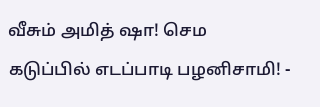வீசும் அமித் ஷா! செம கடுப்பில் எடப்பாடி பழனிசாமி! -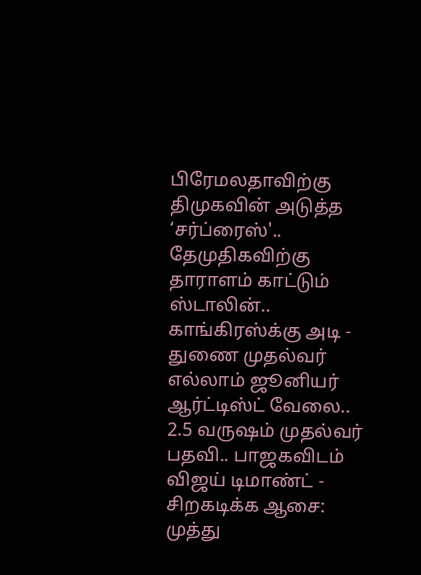பிரேமலதாவிற்கு திமுகவின் அடுத்த ‘சர்ப்ரைஸ்'.. தேமுதிகவிற்கு தாராளம் காட்டும் ஸ்டாலின்.. காங்கிரஸ்க்கு அடி -
துணை முதல்வர் எல்லாம் ஜூனியர் ஆர்ட்டிஸ்ட் வேலை.. 2.5 வருஷம் முதல்வர் பதவி.. பாஜகவிடம் விஜய் டிமாண்ட் -
சிறகடிக்க ஆசை: முத்து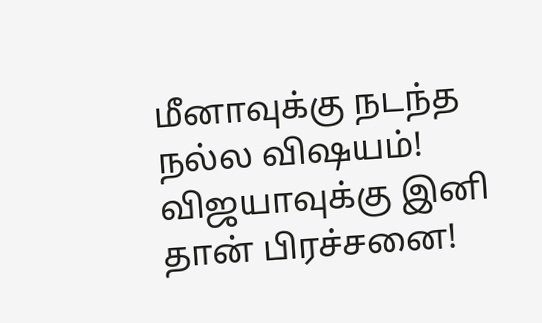மீனாவுக்கு நடந்த நல்ல விஷயம்! விஜயாவுக்கு இனி தான் பிரச்சனை!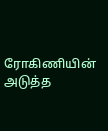ரோகிணியின் அடுத்த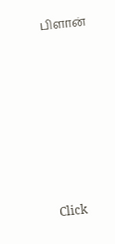பிளான்












Click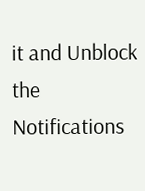it and Unblock the Notifications